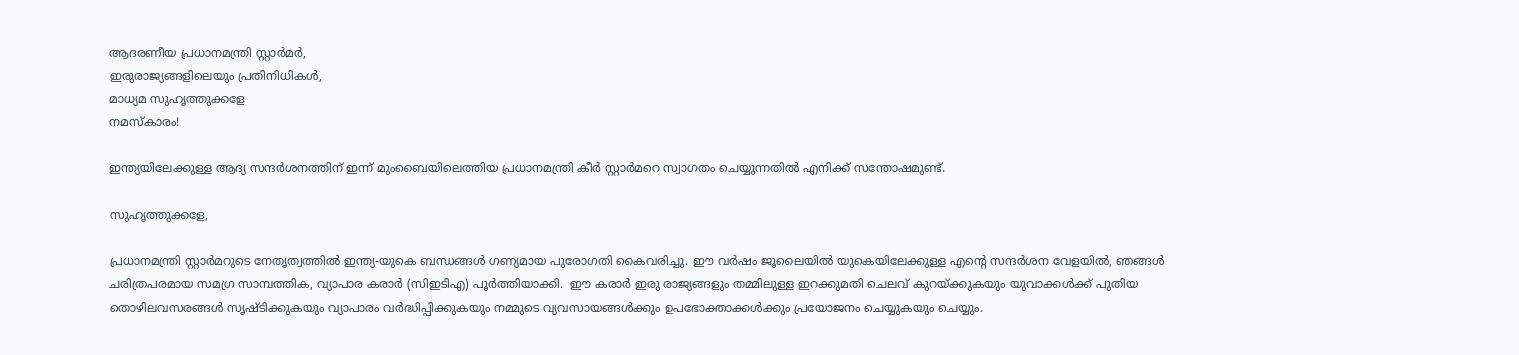ആദരണീയ പ്രധാനമന്ത്രി സ്റ്റാർമർ,
ഇരുരാജ്യങ്ങളിലെയും പ്രതിനിധികൾ,
മാധ്യമ സുഹൃത്തുക്കളേ
നമസ്‌കാരം!

ഇന്ത്യയിലേക്കുള്ള ആദ്യ സന്ദർശനത്തിന് ഇന്ന് മുംബൈയിലെത്തിയ പ്രധാനമന്ത്രി കീർ സ്റ്റാർമറെ സ്വാഗതം ചെയ്യുന്നതിൽ എനിക്ക് സന്തോഷമുണ്ട്.

സുഹൃത്തുക്കളേ,

പ്രധാനമന്ത്രി സ്റ്റാർമറുടെ നേതൃത്വത്തിൽ ഇന്ത്യ-യുകെ ബന്ധങ്ങൾ ഗണ്യമായ പുരോഗതി കൈവരിച്ചു. ഈ വർഷം ജൂലൈയിൽ യുകെയിലേക്കുള്ള എന്റെ സന്ദർശന വേളയിൽ, ഞങ്ങൾ ചരിത്രപരമായ സമഗ്ര സാമ്പത്തിക, വ്യാപാര കരാർ (സിഇടിഎ) പൂർത്തിയാക്കി.  ഈ കരാർ ഇരു രാജ്യങ്ങളും തമ്മിലുള്ള ഇറക്കുമതി ചെലവ് കുറയ്ക്കുകയും യുവാക്കൾക്ക് പുതിയ തൊഴിലവസരങ്ങൾ സൃഷ്ടിക്കുകയും വ്യാപാരം വർദ്ധിപ്പിക്കുകയും നമ്മുടെ വ്യവസായങ്ങൾക്കും ഉപഭോക്താക്കൾക്കും പ്രയോജനം ചെയ്യുകയും ചെയ്യും.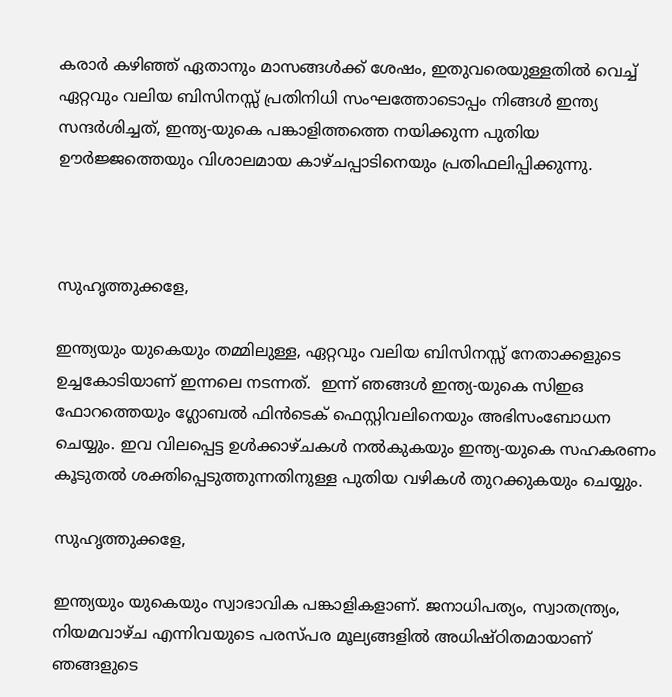കരാർ കഴിഞ്ഞ് ഏതാനും മാസങ്ങൾക്ക് ശേഷം, ഇതുവരെയുള്ളതിൽ വെച്ച് ഏറ്റവും വലിയ ബിസിനസ്സ് പ്രതിനിധി സംഘത്തോടൊപ്പം നിങ്ങൾ ഇന്ത്യ സന്ദർശിച്ചത്, ഇന്ത്യ-യുകെ പങ്കാളിത്തത്തെ നയിക്കുന്ന പുതിയ ഊർജ്ജത്തെയും വിശാലമായ കാഴ്ചപ്പാടിനെയും പ്രതിഫലിപ്പിക്കുന്നു.



സുഹൃത്തുക്കളേ,

ഇന്ത്യയും യുകെയും തമ്മിലുള്ള, ഏറ്റവും വലിയ ബിസിനസ്സ് നേതാക്കളുടെ ഉച്ചകോടിയാണ് ഇന്നലെ നടന്നത്.  ഇന്ന് ഞങ്ങൾ ഇന്ത്യ-യുകെ സിഇഒ ഫോറത്തെയും ഗ്ലോബൽ ഫിൻടെക് ഫെസ്റ്റിവലിനെയും അഭിസംബോധന ചെയ്യും. ഇവ വിലപ്പെട്ട ഉൾക്കാഴ്ചകൾ നൽകുകയും ഇന്ത്യ-യുകെ സഹകരണം കൂടുതൽ ശക്തിപ്പെടുത്തുന്നതിനുള്ള പുതിയ വഴികൾ തുറക്കുകയും ചെയ്യും.

സുഹൃത്തുക്കളേ,

ഇന്ത്യയും യുകെയും സ്വാഭാവിക പങ്കാളികളാണ്. ജനാധിപത്യം, സ്വാതന്ത്ര്യം, നിയമവാഴ്ച എന്നിവയുടെ പരസ്പര മൂല്യങ്ങളിൽ അധിഷ്ഠിതമായാണ് ഞങ്ങളുടെ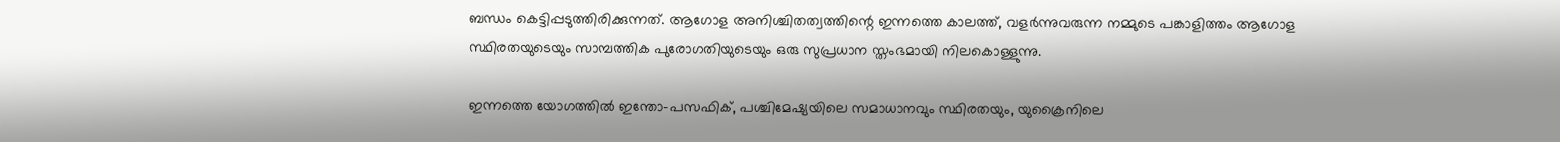ബന്ധം കെട്ടിപ്പടുത്തിരിക്കുന്നത്. ആഗോള അനിശ്ചിതത്വത്തിന്റെ ഇന്നത്തെ കാലത്ത്, വളർന്നുവരുന്ന നമ്മുടെ പങ്കാളിത്തം ആഗോള സ്ഥിരതയുടെയും സാമ്പത്തിക പുരോഗതിയുടെയും ഒരു സുപ്രധാന സ്തംഭമായി നിലകൊള്ളുന്നു.

ഇന്നത്തെ യോഗത്തിൽ ഇന്തോ-പസഫിക്, പശ്ചിമേഷ്യയിലെ സമാധാനവും സ്ഥിരതയും, യുക്രൈനിലെ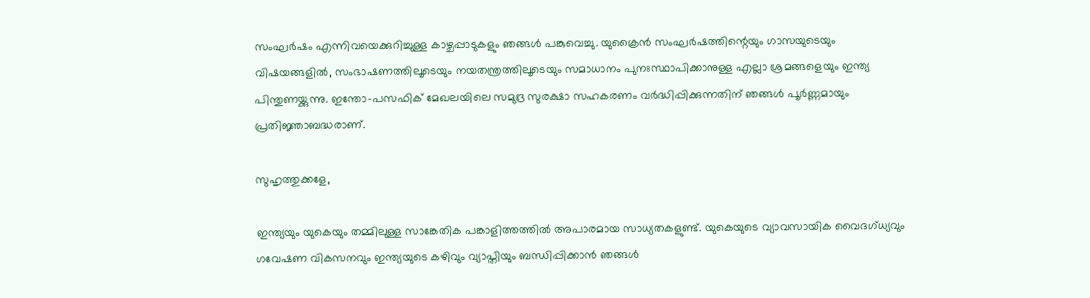സംഘർഷം എന്നിവയെക്കുറിച്ചുള്ള കാഴ്ചപ്പാടുകളും ഞങ്ങൾ പങ്കുവെച്ചു. യുക്രൈൻ സംഘർഷത്തിന്റെയും ഗാസയുടെയും വിഷയങ്ങളിൽ, സംഭാഷണത്തിലൂടെയും നയതന്ത്രത്തിലൂടെയും സമാധാനം പുനഃസ്ഥാപിക്കാനുള്ള എല്ലാ ശ്രമങ്ങളെയും ഇന്ത്യ പിന്തുണയ്ക്കുന്നു. ഇന്തോ-പസഫിക് മേഖലയിലെ സമുദ്ര സുരക്ഷാ സഹകരണം വർദ്ധിപ്പിക്കുന്നതിന് ഞങ്ങൾ പൂർണ്ണമായും പ്രതിജ്ഞാബദ്ധരാണ്.

സുഹൃത്തുക്കളേ,

ഇന്ത്യയും യുകെയും തമ്മിലുള്ള സാങ്കേതിക പങ്കാളിത്തത്തിൽ അപാരമായ സാധ്യതകളുണ്ട്. യുകെയുടെ വ്യാവസായിക വൈദഗ്ധ്യവും ഗവേഷണ വികസനവും ഇന്ത്യയുടെ കഴിവും വ്യാപ്തിയും ബന്ധിപ്പിക്കാൻ ഞങ്ങൾ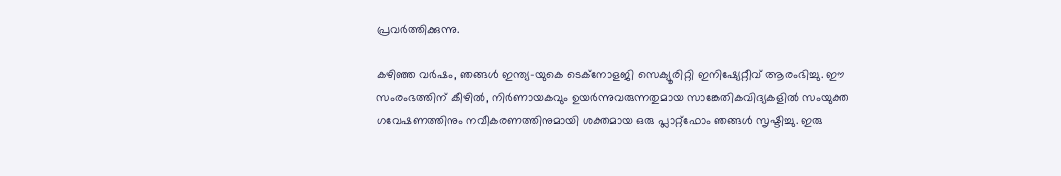പ്രവർത്തിക്കുന്നു.

കഴിഞ്ഞ വർഷം, ഞങ്ങൾ ഇന്ത്യ-യുകെ ടെക്നോളജി സെക്യൂരിറ്റി ഇനിഷ്യേറ്റീവ് ആരംഭിച്ചു. ഈ സംരംഭത്തിന് കീഴിൽ, നിർണായകവും ഉയർന്നുവരുന്നതുമായ സാങ്കേതികവിദ്യകളിൽ സംയുക്ത ഗവേഷണത്തിനും നവീകരണത്തിനുമായി ശക്തമായ ഒരു പ്ലാറ്റ്ഫോം ഞങ്ങൾ സൃഷ്ടിച്ചു. ഇരു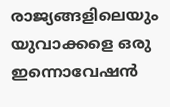രാജ്യങ്ങളിലെയും യുവാക്കളെ ഒരു ഇന്നൊവേഷൻ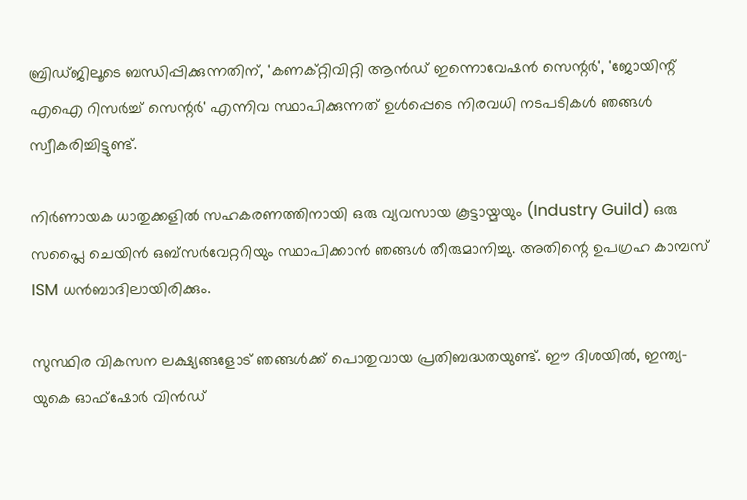ബ്രിഡ്ജിലൂടെ ബന്ധിപ്പിക്കുന്നതിന്, 'കണക്റ്റിവിറ്റി ആൻഡ് ഇന്നൊവേഷൻ സെന്റർ', 'ജോയിന്റ് എഐ റിസർച്ച് സെന്റർ' എന്നിവ സ്ഥാപിക്കുന്നത് ഉൾപ്പെടെ നിരവധി നടപടികൾ ഞങ്ങൾ സ്വീകരിച്ചിട്ടുണ്ട്.

നിർണായക ധാതുക്കളിൽ സഹകരണത്തിനായി ഒരു വ്യവസായ കൂട്ടായ്മയും (Industry Guild) ഒരു സപ്ലൈ ചെയിൻ ഒബ്സർവേറ്ററിയും സ്ഥാപിക്കാൻ ഞങ്ങൾ തീരുമാനിച്ചു. അതിന്റെ ഉപഗ്രഹ കാമ്പസ് ISM ധൻബാദിലായിരിക്കും.

സുസ്ഥിര വികസന ലക്ഷ്യങ്ങളോട് ഞങ്ങൾക്ക് പൊതുവായ പ്രതിബദ്ധതയുണ്ട്. ഈ ദിശയിൽ, ഇന്ത്യ-യുകെ ഓഫ്‌ഷോർ വിൻഡ്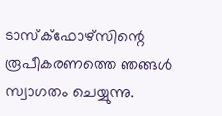ടാസ്‌ക്‌ഫോഴ്‌സിന്റെ രൂപീകരണത്തെ ഞങ്ങൾ സ്വാഗതം ചെയ്യുന്നു.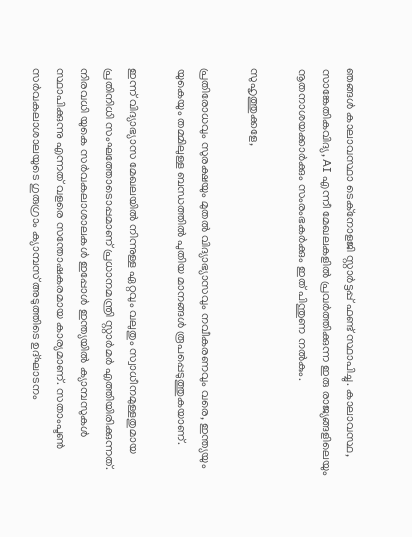ഞങ്ങൾ കാലാവസ്ഥാ ടെക്‌നോളജി സ്റ്റാർട്ടപ്പ് ഫണ്ട് സ്ഥാപിച്ചു. കാലാവസ്ഥ, സാങ്കേതികവിദ്യ, AI എന്നീ മേഖലകളിൽ പ്രവർത്തിക്കുന്ന ഇരു രാജ്യങ്ങളിലെയും നൂതനാശയക്കാർക്കും സംരംഭകർക്കും ഇത് പിന്തുണ നൽകും.

സുഹൃത്തുക്കളേ,

പ്രതിരോധവും സുരക്ഷയും മുതൽ വിദ്യാഭ്യാസവും നവീകരണവും വരെ, ഇന്ത്യയും യുകെയും തമ്മിലുള്ള ബന്ധത്തിൽ പുതിയ മാനങ്ങൾ രൂപപ്പെടുത്തുകയാണ്.

ഇന്ന് വിദ്യാഭ്യാസ മേഖലയിൽ നിന്നുള്ള ഏറ്റവും വലുതും സ്വാധീനമുള്ളതുമായ പ്രതിനിധി സംഘത്തോടൊപ്പമാണ് പ്രധാനമന്ത്രി സ്റ്റാർമർ എത്തിയിരിക്കുന്നത്. നിരവധി യുകെ സർവകലാശാലകൾ ഇപ്പോൾ ഇന്ത്യയിൽ ക്യാമ്പസുകൾ സ്ഥാപിക്കുന്നു എന്നത് വളരെ സന്തോഷകരമായ കാര്യമാണ്. സതാംപ്ടൺ സർവകലാശാലയുടെ ഗുരുഗ്രാം ക്യാമ്പസ് അടുത്തിടെ ഉദ്ഘാടനം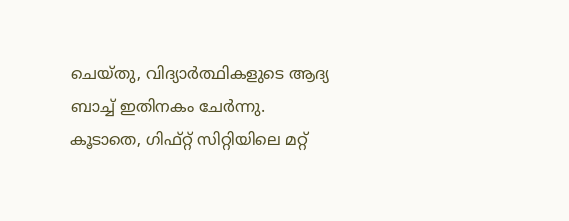ചെയ്തു, വിദ്യാർത്ഥികളുടെ ആദ്യ ബാച്ച് ഇതിനകം ചേർന്നു. കൂടാതെ, ഗിഫ്റ്റ് സിറ്റിയിലെ മറ്റ്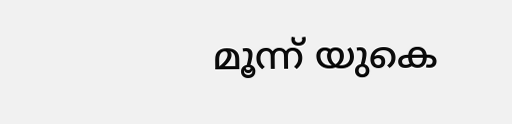മൂന്ന് യുകെ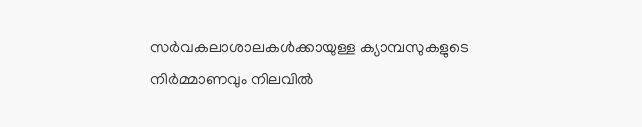സർവകലാശാലകൾക്കായുള്ള ക്യാമ്പസുകളുടെ നിർമ്മാണവും നിലവിൽ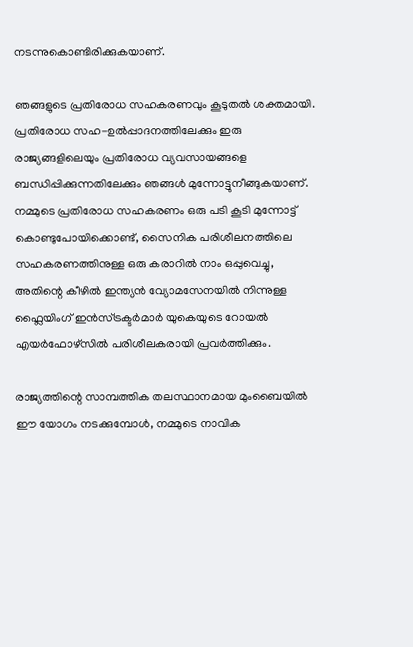നടന്നുകൊണ്ടിരിക്കുകയാണ്.

ഞങ്ങളുടെ പ്രതിരോധ സഹകരണവും കൂടുതൽ ശക്തമായി. പ്രതിരോധ സഹ-ഉൽപ്പാദനത്തിലേക്കും ഇരു രാജ്യങ്ങളിലെയും പ്രതിരോധ വ്യവസായങ്ങളെ ബന്ധിപ്പിക്കുന്നതിലേക്കും ഞങ്ങൾ മുന്നോട്ടുനീങ്ങുകയാണ്. നമ്മുടെ പ്രതിരോധ സഹകരണം ഒരു പടി കൂടി മുന്നോട്ട് കൊണ്ടുപോയിക്കൊണ്ട്, സൈനിക പരിശീലനത്തിലെ സഹകരണത്തിനുള്ള ഒരു കരാറിൽ നാം ഒപ്പുവെച്ചു, അതിന്റെ കീഴിൽ ഇന്ത്യൻ വ്യോമസേനയിൽ നിന്നുള്ള ഫ്ലൈയിംഗ് ഇൻസ്ട്രക്ടർമാർ യുകെയുടെ റോയൽ എയർഫോഴ്‌സിൽ പരിശീലകരായി പ്രവർത്തിക്കും.

രാജ്യത്തിന്റെ സാമ്പത്തിക തലസ്ഥാനമായ മുംബൈയിൽ ഈ യോഗം നടക്കുമ്പോൾ, നമ്മുടെ നാവിക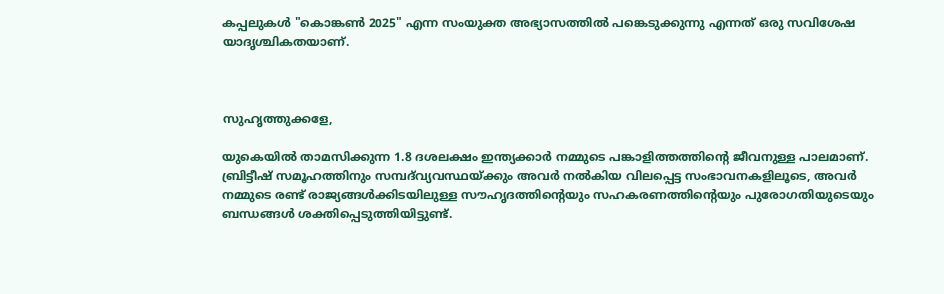കപ്പലുകൾ "കൊങ്കൺ 2025" എന്ന സംയുക്ത അഭ്യാസത്തിൽ പങ്കെടുക്കുന്നു എന്നത് ഒരു സവിശേഷ യാദൃശ്ചികതയാണ്.



സുഹൃത്തുക്കളേ,

യുകെയിൽ താമസിക്കുന്ന 1.8 ദശലക്ഷം ഇന്ത്യക്കാർ നമ്മുടെ പങ്കാളിത്തത്തിന്റെ ജീവനുള്ള പാലമാണ്. ബ്രിട്ടീഷ് സമൂഹത്തിനും സമ്പദ്‌വ്യവസ്ഥയ്ക്കും അവർ നൽകിയ വിലപ്പെട്ട സംഭാവനകളിലൂടെ, അവർ നമ്മുടെ രണ്ട് രാജ്യങ്ങൾക്കിടയിലുള്ള സൗഹൃദത്തിന്റെയും സഹകരണത്തിന്റെയും പുരോഗതിയുടെയും ബന്ധങ്ങൾ ശക്തിപ്പെടുത്തിയിട്ടുണ്ട്.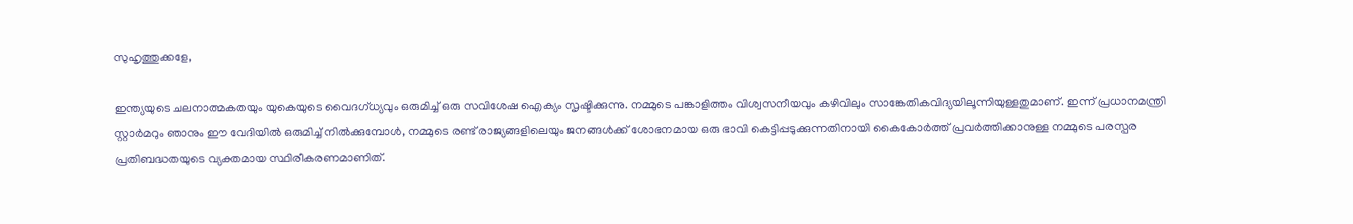സുഹൃത്തുക്കളേ,

ഇന്ത്യയുടെ ചലനാത്മകതയും യുകെയുടെ വൈദഗ്ധ്യവും ഒരുമിച്ച് ഒരു സവിശേഷ ഐക്യം സൃഷ്ടിക്കുന്നു. നമ്മുടെ പങ്കാളിത്തം വിശ്വസനീയവും കഴിവിലും സാങ്കേതികവിദ്യയിലൂന്നിയുള്ളതുമാണ്. ഇന്ന് പ്രധാനമന്ത്രി സ്റ്റാർമറും ഞാനും ഈ വേദിയിൽ ഒരുമിച്ച് നിൽക്കുമ്പോൾ, നമ്മുടെ രണ്ട് രാജ്യങ്ങളിലെയും ജനങ്ങൾക്ക് ശോഭനമായ ഒരു ഭാവി കെട്ടിപ്പടുക്കുന്നതിനായി കൈകോർത്ത് പ്രവർത്തിക്കാനുള്ള നമ്മുടെ പരസ്പര പ്രതിബദ്ധതയുടെ വ്യക്തമായ സ്ഥിരീകരണമാണിത്.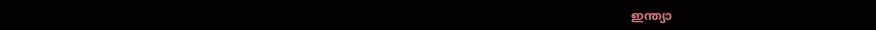ഇന്ത്യാ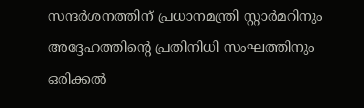സന്ദർശനത്തിന് പ്രധാനമന്ത്രി സ്റ്റാർമറിനും അദ്ദേഹത്തിന്റെ പ്രതിനിധി സംഘത്തിനും ഒരിക്കൽ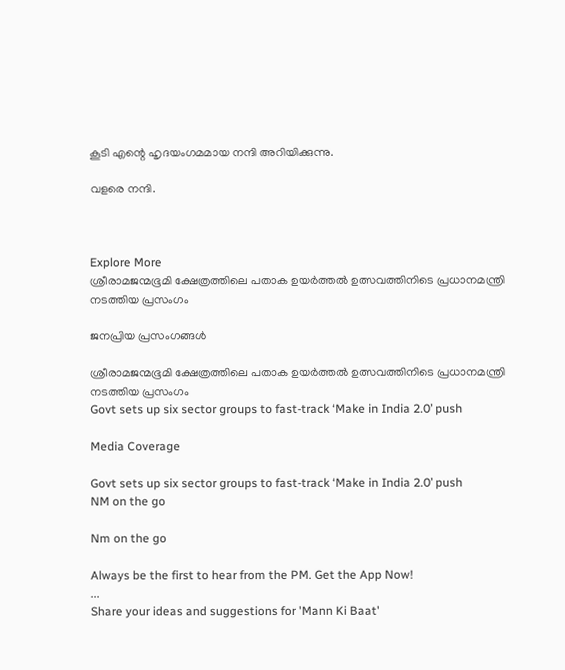കൂടി എന്റെ ഹൃദയംഗമമായ നന്ദി അറിയിക്കുന്നു.

വളരെ നന്ദി.



Explore More
ശ്രീരാമജന്മഭൂമി ക്ഷേത്രത്തിലെ പതാക ഉയർത്തൽ ഉത്സവത്തിനിടെ പ്രധാനമന്ത്രി നടത്തിയ പ്രസംഗം

ജനപ്രിയ പ്രസംഗങ്ങൾ

ശ്രീരാമജന്മഭൂമി ക്ഷേത്രത്തിലെ പതാക ഉയർത്തൽ ഉത്സവത്തിനിടെ പ്രധാനമന്ത്രി നടത്തിയ പ്രസംഗം
Govt sets up six sector groups to fast-track ‘Make in India 2.0’ push

Media Coverage

Govt sets up six sector groups to fast-track ‘Make in India 2.0’ push
NM on the go

Nm on the go

Always be the first to hear from the PM. Get the App Now!
...
Share your ideas and suggestions for 'Mann Ki Baat'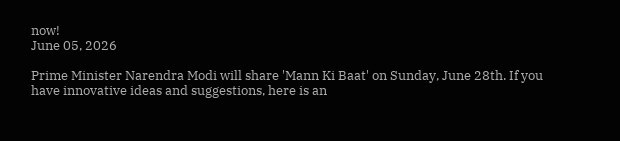now!
June 05, 2026

Prime Minister Narendra Modi will share 'Mann Ki Baat' on Sunday, June 28th. If you have innovative ideas and suggestions, here is an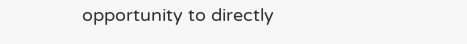opportunity to directly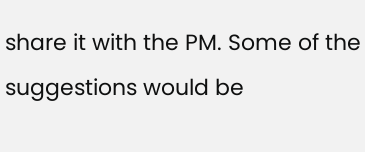share it with the PM. Some of the suggestions would be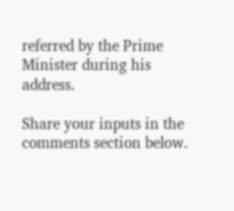referred by the Prime Minister during his address.

Share your inputs in the comments section below.